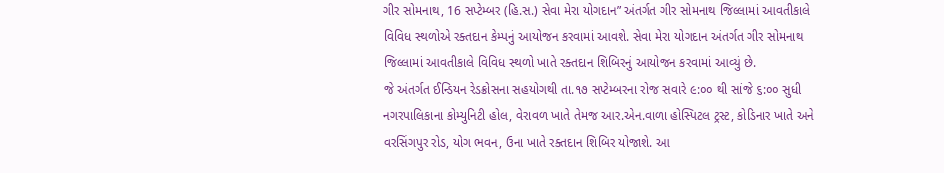ગીર સોમનાથ, 16 સપ્ટેમ્બર (હિ.સ.) સેવા મેરા યોગદાન” અંતર્ગત ગીર સોમનાથ જિલ્લામાં આવતીકાલે વિવિધ સ્થળોએ રક્તદાન કેમ્પનું આયોજન કરવામાં આવશે. સેવા મેરા યોગદાન અંતર્ગત ગીર સોમનાથ જિલ્લામાં આવતીકાલે વિવિધ સ્થળો ખાતે રક્તદાન શિબિરનું આયોજન કરવામાં આવ્યું છે.
જે અંતર્ગત ઈન્ડિયન રેડક્રોસના સહયોગથી તા.૧૭ સપ્ટેમ્બરના રોજ સવારે ૯:૦૦ થી સાંજે ૬:૦૦ સુધી નગરપાલિકાના કોમ્યુનિટી હોલ, વેરાવળ ખાતે તેમજ આર.એન.વાળા હોસ્પિટલ ટ્રસ્ટ, કોડિનાર ખાતે અને વરસિંગપુર રોડ, યોગ ભવન, ઉના ખાતે રક્તદાન શિબિર યોજાશે. આ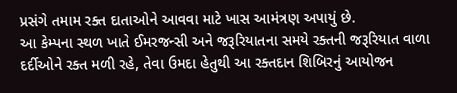પ્રસંગે તમામ રક્ત દાતાઓને આવવા માટે ખાસ આમંત્રણ અપાયું છે.
આ કેમ્પના સ્થળ ખાતે ઈમરજન્સી અને જરૂરિયાતના સમયે રક્તની જરૂરિયાત વાળા દર્દીઓને રક્ત મળી રહે, તેવા ઉમદા હેતુથી આ રક્તદાન શિબિરનું આયોજન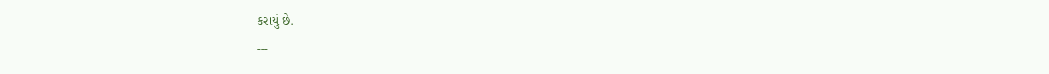કરાયું છે.
---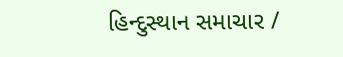હિન્દુસ્થાન સમાચાર /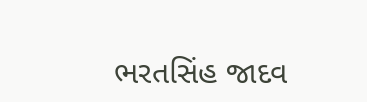ભરતસિંહ જાદવ